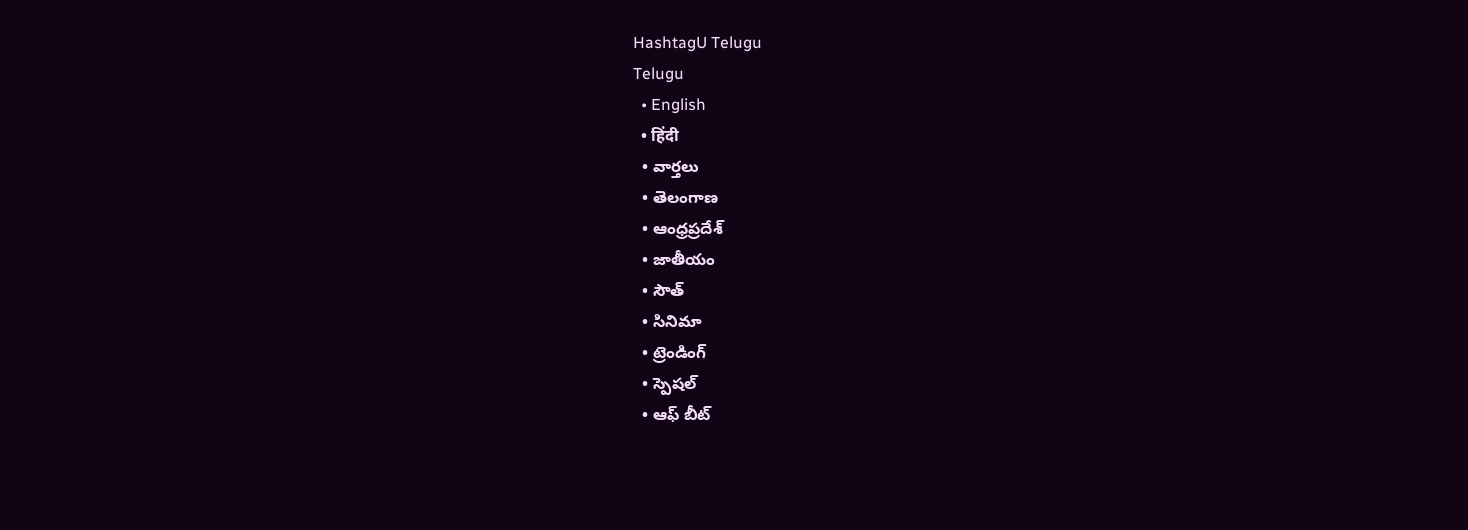HashtagU Telugu
Telugu
  • English
  • हिंदी
  • వార్తలు
  • తెలంగాణ
  • ఆంధ్రప్రదేశ్
  • జాతీయం
  • సౌత్
  • సినిమా
  • ట్రెండింగ్
  • స్పెషల్
  • ఆఫ్ బీట్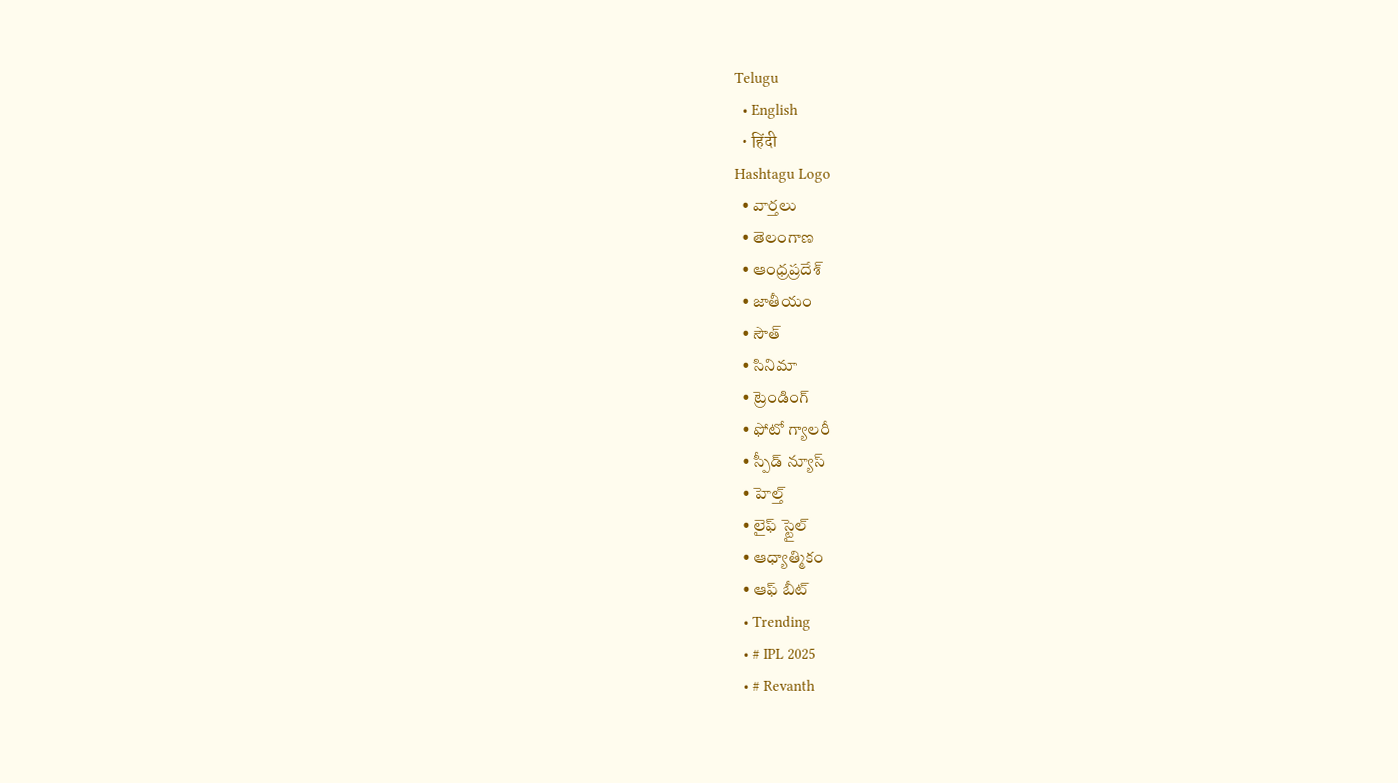Telugu
  • English
  • हिंदी
Hashtagu Logo
  • వార్తలు
  • తెలంగాణ
  • ఆంధ్రప్రదేశ్
  • జాతీయం
  • సౌత్
  • సినిమా
  • ట్రెండింగ్
  • ఫోటో గ్యాలరీ
  • స్పీడ్ న్యూస్
  • హెల్త్
  • లైఫ్ స్టైల్
  • ఆధ్యాత్మికం
  • ఆఫ్ బీట్
  • Trending
  • # IPL 2025
  • # Revanth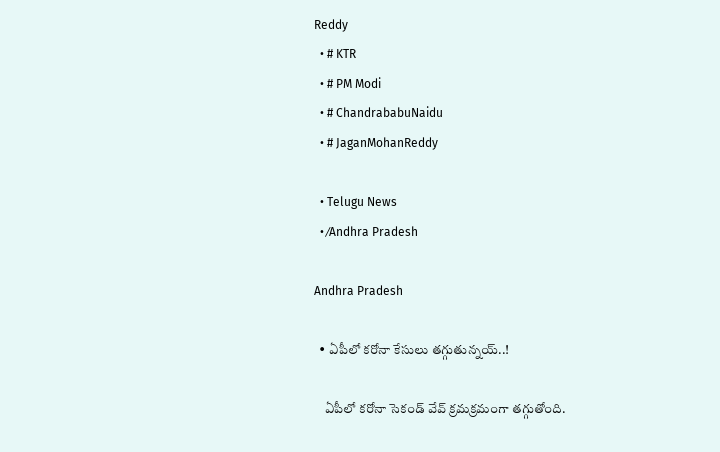Reddy
  • # KTR
  • # PM Modi
  • # ChandrababuNaidu
  • # JaganMohanReddy

  • Telugu News
  • ⁄Andhra Pradesh

Andhra Pradesh

  • ఏపీలో కరోనా కేసులు తగ్గుతున్నయ్..!

    ఏపీలో కరోనా సెకండ్ వేవ్ క్రమక్రమంగా తగ్గుతోంది.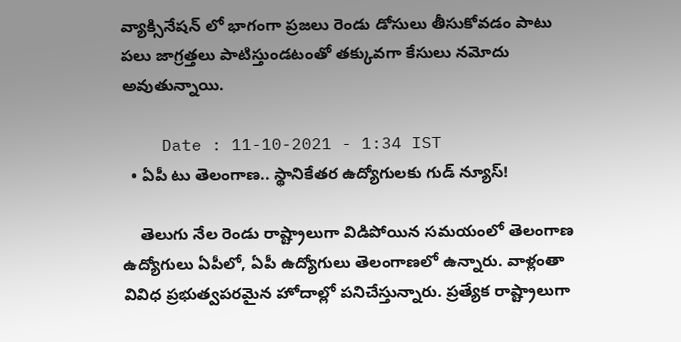వ్యాక్సినేషన్ లో భాగంగా ప్రజలు రెండు డోసులు తీసుకోవడం పాటు పలు జాగ్రత్తలు పాటిస్తుండటంతో తక్కువగా కేసులు నమోదు అవుతున్నాయి.

    Date : 11-10-2021 - 1:34 IST
  • ఏపీ టు తెలంగాణ.. స్థానికేతర ఉద్యోగులకు గుడ్ న్యూస్!

    తెలుగు నేల రెండు రాష్ట్రాలుగా విడిపోయిన సమయంలో తెలంగాణ ఉద్యోగులు ఏపీలో, ఏపీ ఉద్యోగులు తెలంగాణలో ఉన్నారు. వాళ్లంతా వివిధ ప్రభుత్వపరమైన హోదాల్లో పనిచేస్తున్నారు. ప్రత్యేక రాష్ట్రాలుగా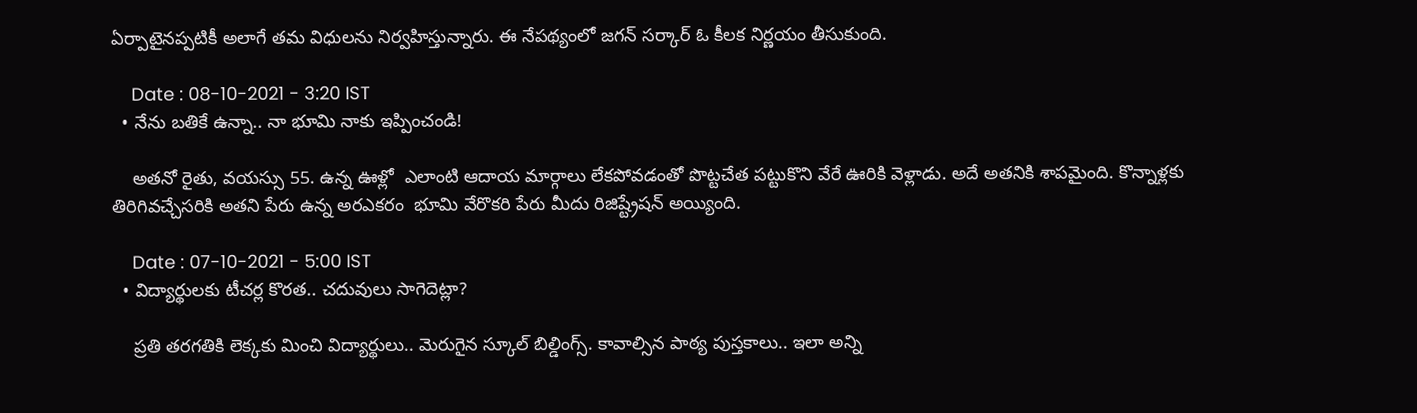ఏర్పాటైనప్పటికీ అలాగే తమ విధులను నిర్వహిస్తున్నారు. ఈ నేపథ్యంలో జగన్ సర్కార్ ఓ కీలక నిర్ణయం తీసుకుంది.

    Date : 08-10-2021 - 3:20 IST
  • నేను బతికే ఉన్నా.. నా భూమి నాకు ఇప్పించండి!

    అతనో రైతు, వయస్సు 55. ఉన్న ఊళ్లో  ఎలాంటి ఆదాయ మార్గాలు లేకపోవడంతో పొట్టచేత పట్టుకొని వేరే ఊరికి వెళ్లాడు. అదే అతనికి శాపమైంది. కొన్నాళ్లకు తిరిగివచ్చేసరికి అతని పేరు ఉన్న అరఎకరం  భూమి వేరొకరి పేరు మీదు రిజిష్ట్రేషన్ అయ్యింది.

    Date : 07-10-2021 - 5:00 IST
  • విద్యార్థులకు టీచర్ల కొరత.. చదువులు సాగెదెట్లా?

    ప్రతి తరగతికి లెక్కకు మించి విద్యార్థులు.. మెరుగైన స్కూల్ బిల్డింగ్స్. కావాల్సిన పాఠ్య పుస్తకాలు.. ఇలా అన్ని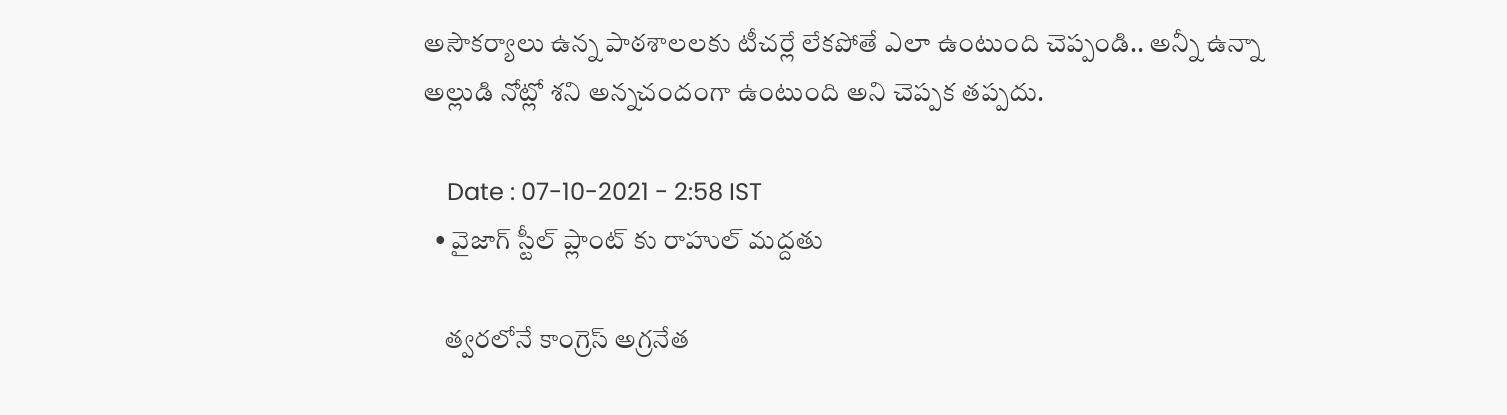అసౌకర్యాలు ఉన్న పాఠశాలలకు టీచర్లే లేకపోతే ఎలా ఉంటుంది చెప్పండి.. అన్నీ ఉన్నా అల్లుడి నోట్లో శని అన్నచందంగా ఉంటుంది అని చెప్పక తప్పదు.

    Date : 07-10-2021 - 2:58 IST
  • వైజాగ్ స్టీల్ ప్లాంట్ కు రాహుల్ మద్దతు

    త్వరలోనే కాంగ్రెస్ అగ్రనేత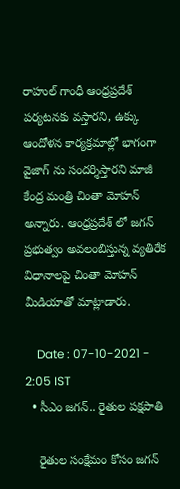రాహుల్ గాంధీ ఆంధ్రప్రదేశ్ పర్యటనకు వస్తారని, ఉక్కు ఆందోళన కార్యక్రమాల్లో భాగంగా వైజాగ్ ను సందర్శిస్తారని మాజీ కేంద్ర మంత్రి చింతా మోహన్ అన్నారు. ఆంధ్రప్రదేశ్ లో జగన్ ప్రభుత్వం అవలంబిస్తున్న వ్యతిరేక విధానాలపై చింతా మోహన్ మీడియాతో మాట్లాడారు.

    Date : 07-10-2021 - 2:05 IST
  • సీఎం జగన్.. రైతుల పక్షపాతి

    రైతుల సంక్షేమం కోసం జగన్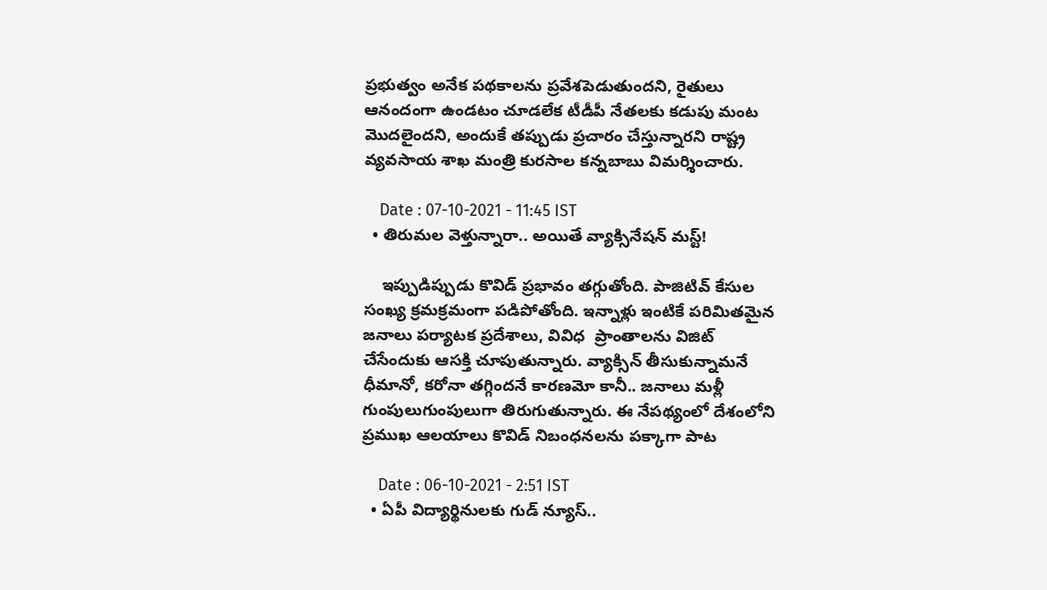ప్రభుత్వం అనేక పథకాలను ప్రవేశపెడుతుందని, రైతులు ఆనందంగా ఉండటం చూడలేక టీడీపీ నేతలకు కడుపు మంట మొదలైందని, అందుకే తప్పుడు ప్రచారం చేస్తున్నారని రాష్ట్ర వ్యవసాయ శాఖ మంత్రి కురసాల కన్నబాబు విమర్శించారు.

    Date : 07-10-2021 - 11:45 IST
  • తిరుమల వెళ్తున్నారా.. అయితే వ్యాక్సినేషన్ మస్ట్!

    ఇప్పుడిప్పుడు కొవిడ్ ప్రభావం తగ్గుతోంది. పాజిటివ్ కేసుల సంఖ్య క్రమక్రమంగా పడిపోతోంది. ఇన్నాళ్లు ఇంటికే పరిమితమైన జనాలు పర్యాటక ప్రదేశాలు, వివిధ  ప్రాంతాలను విజిట్ చేసేందుకు ఆసక్తి చూపుతున్నారు. వ్యాక్సిన్ తీసుకున్నామనే ధీమానో, కరోనా తగ్గిందనే కారణమో కానీ.. జనాలు మళ్లీ గుంపులుగుంపులుగా తిరుగుతున్నారు. ఈ నేపథ్యంలో దేశంలోని ప్రముఖ ఆలయాలు కొవిడ్ నిబంధనలను పక్కాగా పాట

    Date : 06-10-2021 - 2:51 IST
  • ఏపీ విద్యార్థినులకు గుడ్ న్యూస్..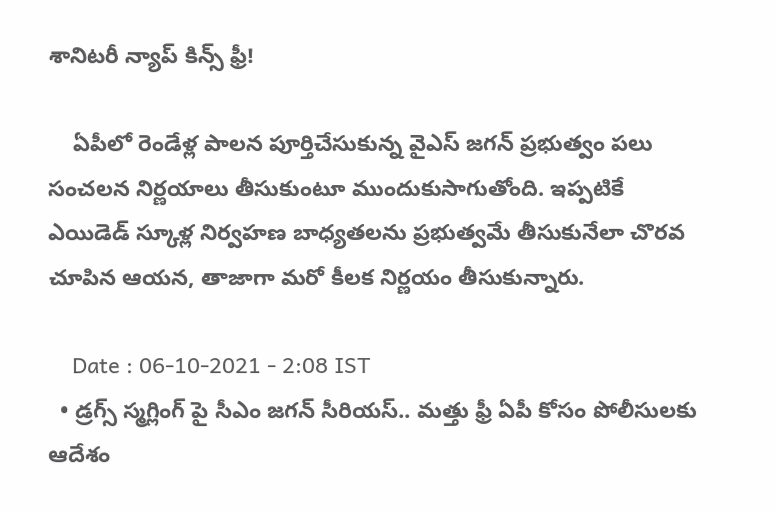శానిటరీ న్యాప్ కిన్స్ ఫ్రీ!

    ఏపీలో రెండేళ్ల పాలన పూర్తిచేసుకున్న వైఎస్ జగన్ ప్రభుత్వం పలు సంచలన నిర్ణయాలు తీసుకుంటూ ముందుకుసాగుతోంది. ఇప్పటికే ఎయిడెడ్ స్కూళ్ల నిర్వహణ బాధ్యతలను ప్రభుత్వమే తీసుకునేలా చొరవ చూపిన ఆయన, తాజాగా మరో కీలక నిర్ణయం తీసుకున్నారు.

    Date : 06-10-2021 - 2:08 IST
  • డ్ర‌గ్స్ స్మ‌గ్లింగ్ పై సీఎం జ‌గ‌న్ సీరియ‌స్.. మ‌త్తు ఫ్రీ ఏపీ కోసం పోలీసుల‌కు ఆదేశం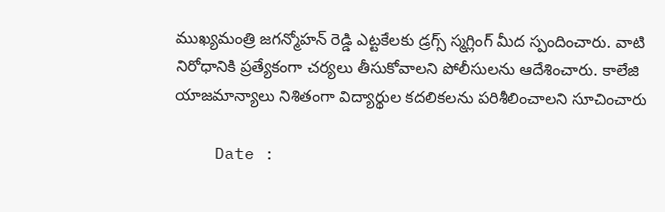ముఖ్య‌మంత్రి జ‌గ‌న్మోహ‌న్ రెడ్డి ఎట్ట‌కేల‌కు డ్ర‌గ్స్ స్మ‌గ్లింగ్ మీద స్పందించారు. వాటి నిరోధానికి ప్ర‌త్యేకంగా చ‌ర్య‌లు తీసుకోవాల‌ని పోలీసుల‌ను ఆదేశించారు. కాలేజి యాజ‌మాన్యాలు నిశితంగా విద్యార్థుల క‌ద‌లిక‌ల‌ను ప‌రిశీలించాల‌ని సూచించారు

    Date :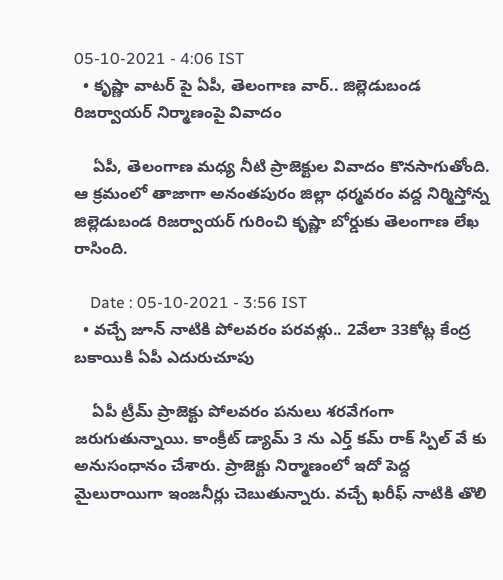05-10-2021 - 4:06 IST
  • కృష్ణా వాట‌ర్ పై ఏపీ, తెలంగాణ వార్.. జిల్లెడుబండ రిజ‌ర్వాయ‌ర్ నిర్మాణంపై వివాదం

    ఏపీ, తెలంగాణ మ‌ధ్య నీటి ప్రాజెక్టుల వివాదం కొన‌సాగుతోంది. ఆ క్ర‌మంలో తాజాగా అనంత‌పురం జిల్లా ధ‌ర్మ‌వ‌రం వ‌ద్ద నిర్మిస్తోన్న జిల్లెడుబండ రిజ‌ర్వాయ‌ర్ గురించి కృష్ణా బోర్డుకు తెలంగాణ లేఖ రాసింది.

    Date : 05-10-2021 - 3:56 IST
  • వ‌చ్చే జూన్ నాటికి పోల‌వ‌రం ప‌ర‌వ‌ళ్లు.. 2వేలా 33కోట్ల కేంద్ర బకాయికి ఏపీ ఎదురుచూపు

    ఏపీ ట్రీమ్ ప్రాజెక్టు పోల‌వ‌రం ప‌నులు శ‌ర‌వేగంగా జ‌రుగుతున్నాయి. కాంక్రీట్ డ్యామ్ 3 ను ఎర్త్ కమ్ రాక్ స్పిల్ వే కు అనుసంధానం చేశారు. ప్రాజెక్టు నిర్మాణంలో ఇదో పెద్ద మైలురాయిగా ఇంజ‌నీర్లు చెబుతున్నారు. వ‌చ్చే ఖ‌రీఫ్ నాటికి తొలి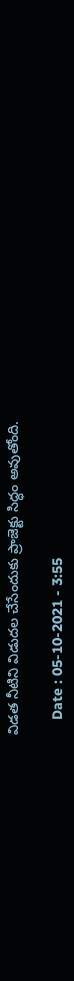విడ‌త నీటిని విడుద‌ల చేసేందుకు ప్రాజెక్టు సిద్ధం అవుతోంది.

    Date : 05-10-2021 - 3:55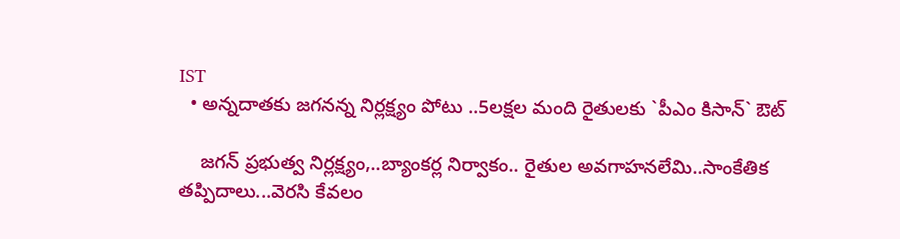IST
  • అన్న‌దాత‌కు జ‌గ‌నన్న నిర్ల‌క్ష్యం పోటు ..5ల‌క్ష‌ల మంది రైతుల‌కు `పీఎం కిసాన్` ఔట్‌

    జ‌గ‌న్ ప్ర‌భుత్వ నిర్ల‌క్ష్యం,..బ్యాంక‌ర్ల నిర్వాకం.. రైతుల అవ‌గాహ‌న‌లేమి..సాంకేతిక త‌ప్పిదాలు...వెర‌సి కేవ‌లం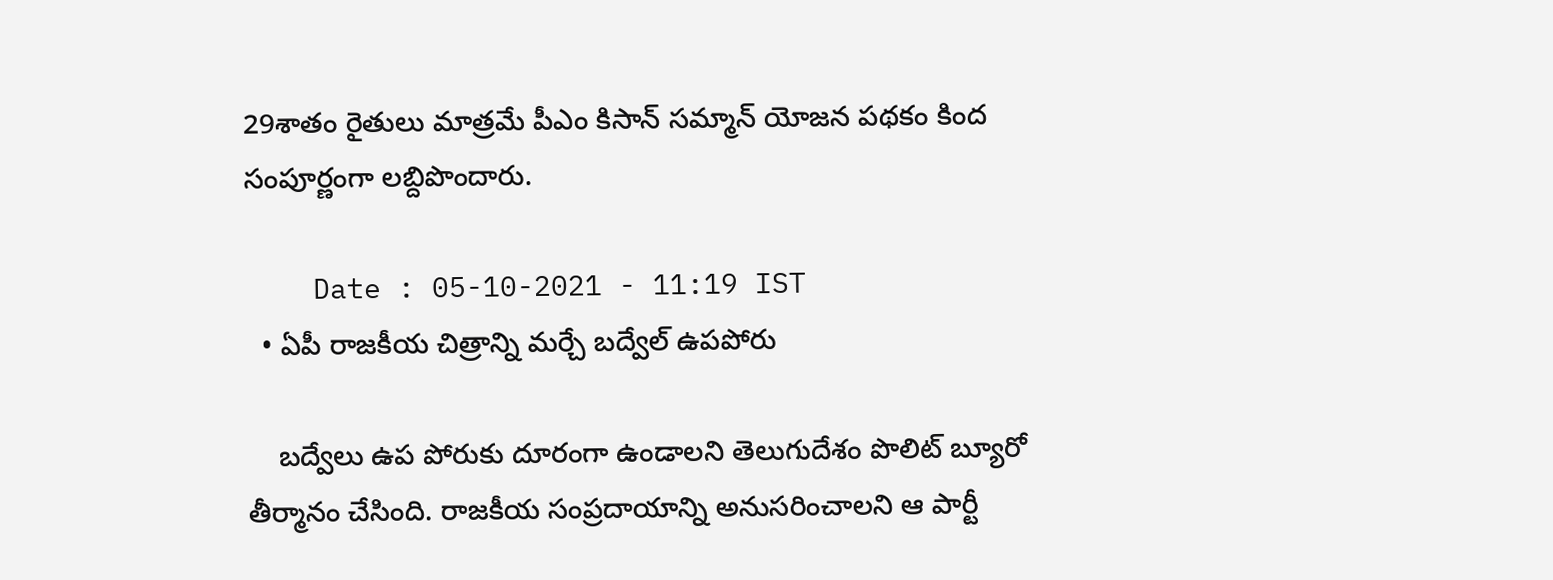29శాతం రైతులు మాత్ర‌మే పీఎం కిసాన్ స‌మ్మాన్ యోజ‌న ప‌థ‌కం కింద సంపూర్ణంగా ల‌బ్దిపొందారు.

    Date : 05-10-2021 - 11:19 IST
  • ఏపీ రాజ‌కీయ చిత్రాన్ని మ‌ర్చే బ‌ద్వేల్ ఉప‌పోరు

    బ‌ద్వేలు ఉప పోరుకు దూరంగా ఉండాల‌ని తెలుగుదేశం పొలిట్ బ్యూరో తీర్మానం చేసింది. రాజ‌కీయ సంప్ర‌దాయాన్ని అనుస‌రించాల‌ని ఆ పార్టీ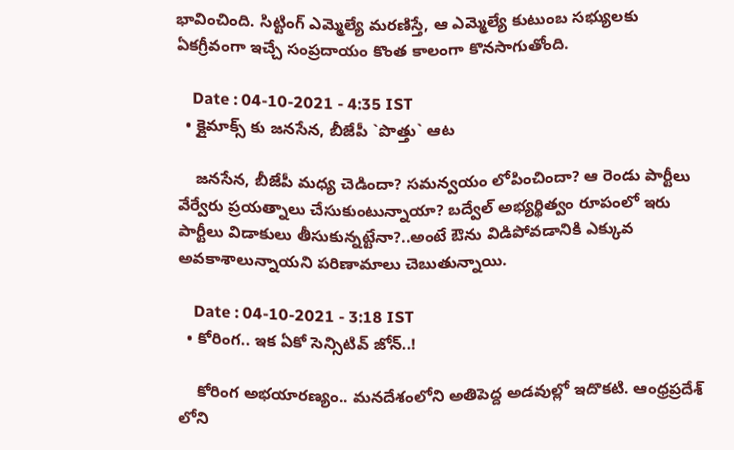భావించింది. సిట్టింగ్ ఎమ్మెల్యే మర‌ణిస్తే, ఆ ఎమ్మెల్యే కుటుంబ స‌భ్యులకు ఏక‌గ్రీవంగా ఇచ్చే సంప్ర‌దాయం కొంత కాలంగా కొన‌సాగుతోంది.

    Date : 04-10-2021 - 4:35 IST
  • క్లైమాక్స్ కు జ‌న‌సేన‌, బీజేపీ `పొత్తు` ఆట

    జ‌న‌సేన‌, బీజేపీ మ‌ధ్య చెడిందా? స‌మ‌న్వ‌యం లోపించిందా? ఆ రెండు పార్టీలు వేర్వేరు ప్ర‌య‌త్నాలు చేసుకుంటున్నాయా? బ‌ద్వేల్ అభ్య‌ర్థిత్వం రూపంలో ఇరు పార్టీలు విడాకులు తీసుకున్న‌ట్టేనా?..అంటే ఔను విడిపోవ‌‌డానికి ఎక్కువ అవ‌కాశాలున్నాయ‌ని ప‌రిణామాలు చెబుతున్నాయి.

    Date : 04-10-2021 - 3:18 IST
  • కోరింగ.. ఇక ఏకో సెన్సిటివ్ జోన్..!

    కోరింగ అభయారణ్యం.. మనదేశంలోని అతిపెద్ద అడవుల్లో ఇదొకటి. ఆంధ్రప్రదేశ్ లోని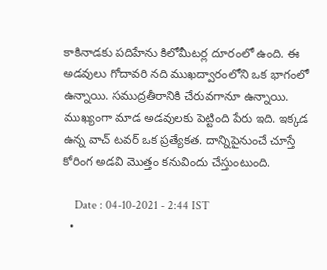కాకినాడకు పదిహేను కిలోమీటర్ల దూరంలో ఉంది. ఈ అడవులు గోదావరి నది ముఖద్వారంలోని ఒక భాగంలో ఉన్నాయి. సముద్రతీరానికి చేరువగానూ ఉన్నాయి. ముఖ్యంగా మాడ అడవులకు పెట్టింది పేరు ఇది. ఇక్కడ ఉన్న వాచ్ టవర్ ఒక ప్రత్యేకత. దాన్నిపైనుంచే చూస్తే కోరింగ అడవి మొత్తం కనువిందు చేస్తుంటుంది.

    Date : 04-10-2021 - 2:44 IST
  •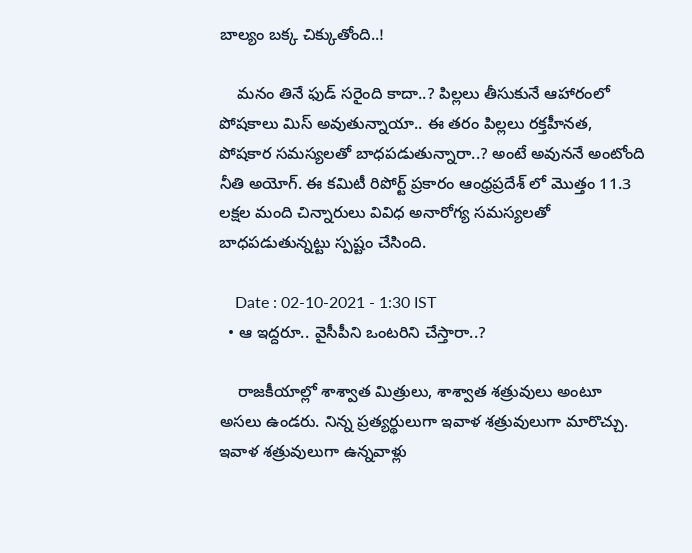బాల్యం బక్క చిక్కుతోంది..!

    మనం తినే ఫుడ్ సరైంది కాదా..? పిల్లలు తీసుకునే ఆహారంలో పోషకాలు మిస్ అవుతున్నాయా.. ఈ తరం పిల్లలు రక్తహీనత, పోషకార సమస్యలతో బాధపడుతున్నారా..? అంటే అవుననే అంటోంది నీతి అయోగ్. ఈ కమిటీ రిపోర్ట్ ప్రకారం ఆంధ్రప్రదేశ్ లో మొత్తం 11.3 లక్షల మంది చిన్నారులు వివిధ అనారోగ్య సమస్యలతో బాధపడుతున్నట్టు స్పష్టం చేసింది.

    Date : 02-10-2021 - 1:30 IST
  • ఆ ఇద్దరూ.. వైసీపీని ఒంటరిని చేస్తారా..?

    రాజకీయాల్లో శాశ్వాత మిత్రులు, శాశ్వాత శత్రువులు అంటూ అసలు ఉండరు. నిన్న ప్రత్యర్థులుగా ఇవాళ శత్రువులుగా మారొచ్చు. ఇవాళ శత్రువులుగా ఉన్నవాళ్లు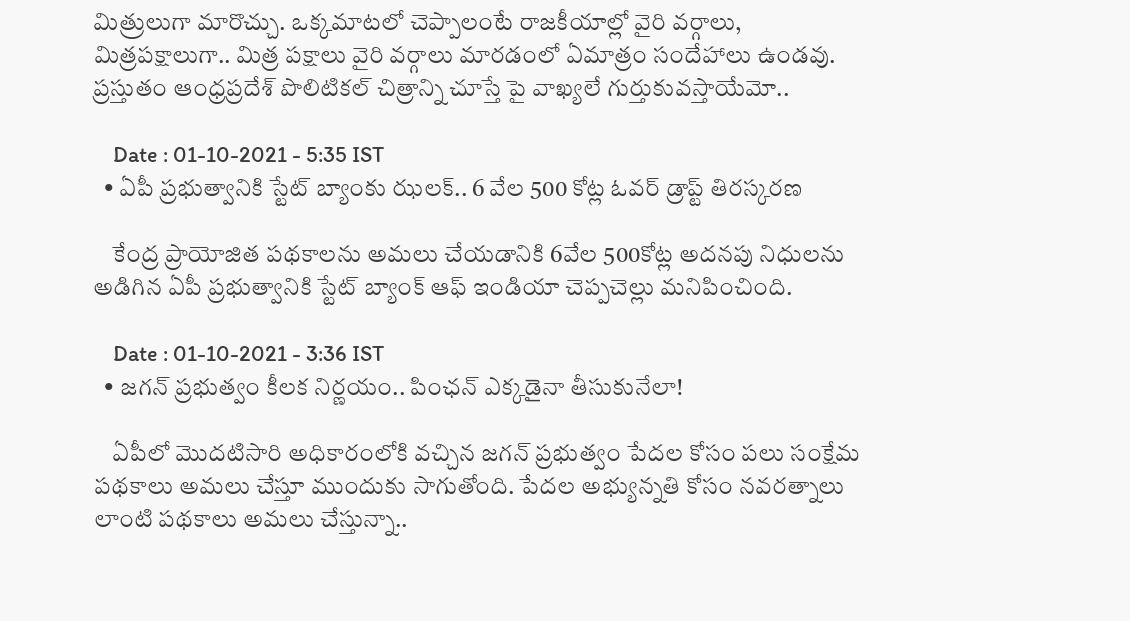మిత్రులుగా మారొచ్చు. ఒక్కమాటలో చెప్పాలంటే రాజకీయాల్లో వైరి వర్గాలు, మిత్రపక్షాలుగా.. మిత్ర పక్షాలు వైరి వర్గాలు మారడంలో ఏమాత్రం సందేహాలు ఉండవు. ప్రస్తుతం ఆంధ్రప్రదేశ్ పొలిటికల్ చిత్రాన్ని చూస్తే పై వాఖ్యలే గుర్తుకువస్తాయేమో..

    Date : 01-10-2021 - 5:35 IST
  • ఏపీ ప్ర‌భుత్వానికి స్టేట్ బ్యాంకు ఝలక్.. 6 వేల 500 కోట్ల ఓవ‌ర్ డ్రాప్ట్ తిర‌స్క‌ర‌ణ

    కేంద్ర ప్రాయోజిత ప‌థ‌కాల‌ను అమ‌లు చేయ‌డానికి 6వేల 500కోట్ల అద‌న‌పు నిధుల‌ను అడిగిన ఏపీ ప్ర‌భుత్వానికి స్టేట్ బ్యాంక్ ఆఫ్ ఇండియా చెప్ప‌చెల్లు మ‌నిపించింది.

    Date : 01-10-2021 - 3:36 IST
  • జగన్ ప్రభుత్వం కీలక నిర్ణయం.. పింఛన్ ఎక్కడైనా తీసుకునేలా!

    ఏపీలో మొదటిసారి అధికారంలోకి వచ్చిన జగన్ ప్రభుత్వం పేదల కోసం పలు సంక్షేమ పథకాలు అమలు చేస్తూ ముందుకు సాగుతోంది. పేదల అభ్యున్నతి కోసం నవరత్నాలు లాంటి పథకాలు అమలు చేస్తున్నా..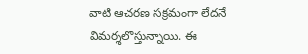వాటి ఆచరణ సక్రమంగా లేదనే విమర్శలొస్తున్నాయి. ఈ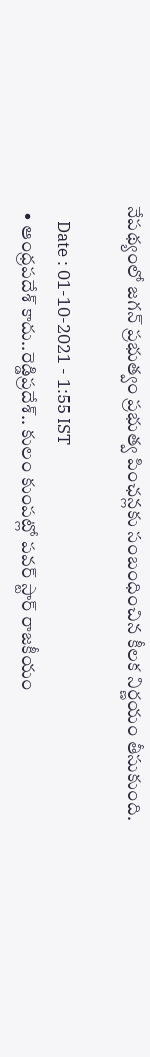నేపథ్యంలో జగన్ ప్రభుత్వం ప్రభుత్వ పింఛన్లకు సంబంధించిన కీలక నిర్ణయం తీసుకుంది.

    Date : 01-10-2021 - 1:55 IST
  • ఆంధ్ర‌ప‌దేశ్‌ కాదు..రెడ్డిప్ర‌దేశ్.. కులం కుంప‌ట్లో ప‌వ‌ర్ స్టార్ రాజకీయం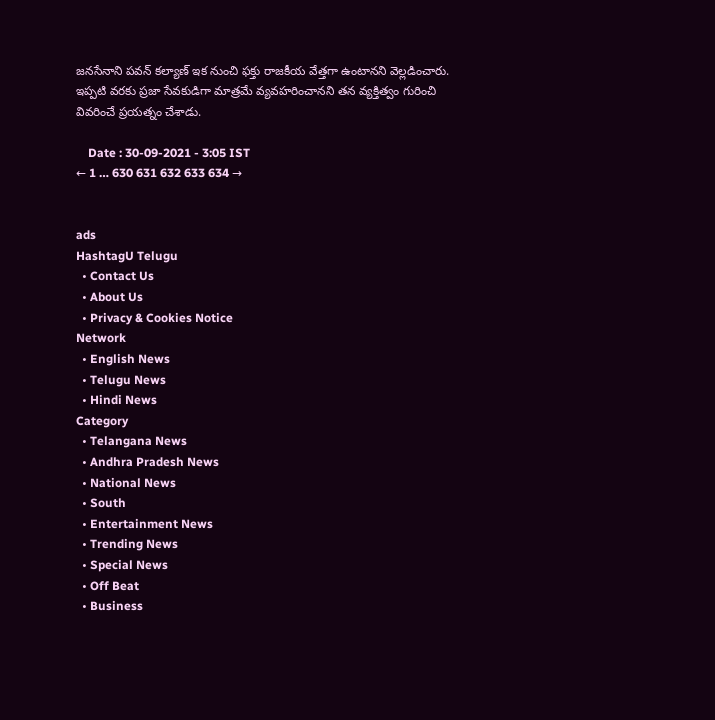జ‌న‌సేనాని ప‌వ‌న్ క‌ల్యాణ్ ఇక నుంచి ఫ‌క్తు రాజ‌కీయ వేత్త‌గా ఉంటాన‌ని వెల్ల‌డించారు. ఇప్ప‌టి వ‌ర‌కు ప్ర‌జా సేవ‌కుడిగా మాత్ర‌మే వ్య‌వ‌హ‌రించాన‌ని త‌న వ్య‌క్తిత్వం గురించి వివరించే ప్ర‌య‌త్నం చేశాడు.

    Date : 30-09-2021 - 3:05 IST
← 1 … 630 631 632 633 634 →


ads
HashtagU Telugu
  • Contact Us
  • About Us
  • Privacy & Cookies Notice
Network
  • English News
  • Telugu News
  • Hindi News
Category
  • Telangana News
  • Andhra Pradesh News
  • National News
  • South
  • Entertainment News
  • Trending News
  • Special News
  • Off Beat
  • Business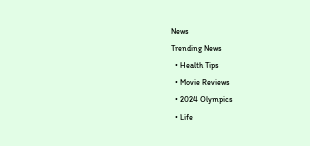News
Trending News
  • Health Tips
  • Movie Reviews
  • 2024 Olympics
  • Life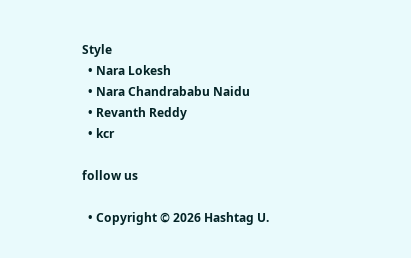Style
  • Nara Lokesh
  • Nara Chandrababu Naidu
  • Revanth Reddy
  • kcr

follow us

  • Copyright © 2026 Hashtag U.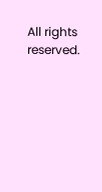All rights reserved.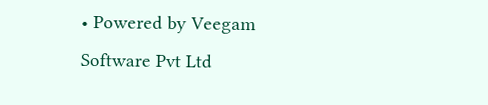• Powered by Veegam Software Pvt Ltd